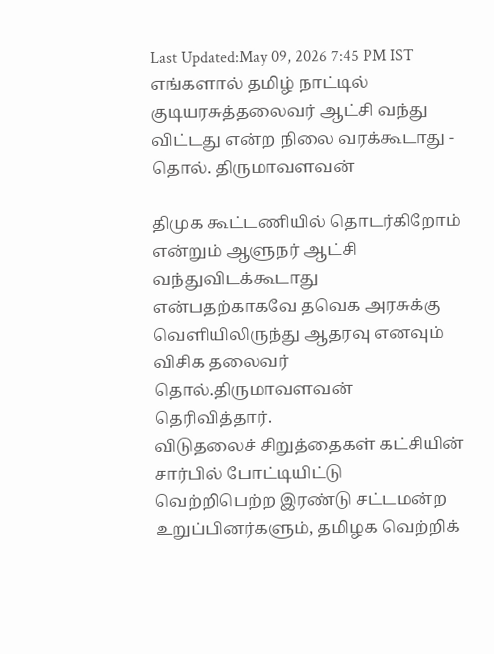Last Updated:May 09, 2026 7:45 PM IST
எங்களால் தமிழ் நாட்டில் குடியரசுத்தலைவர் ஆட்சி வந்து விட்டது என்ற நிலை வரக்கூடாது - தொல். திருமாவளவன்

திமுக கூட்டணியில் தொடர்கிறோம் என்றும் ஆளுநர் ஆட்சி வந்துவிடக்கூடாது என்பதற்காகவே தவெக அரசுக்கு வெளியிலிருந்து ஆதரவு எனவும் விசிக தலைவர் தொல்.திருமாவளவன் தெரிவித்தார்.
விடுதலைச் சிறுத்தைகள் கட்சியின் சார்பில் போட்டியிட்டு வெற்றிபெற்ற இரண்டு சட்டமன்ற உறுப்பினர்களும், தமிழக வெற்றிக்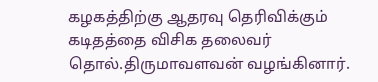கழகத்திற்கு ஆதரவு தெரிவிக்கும் கடிதத்தை விசிக தலைவர் தொல்.திருமாவளவன் வழங்கினார்.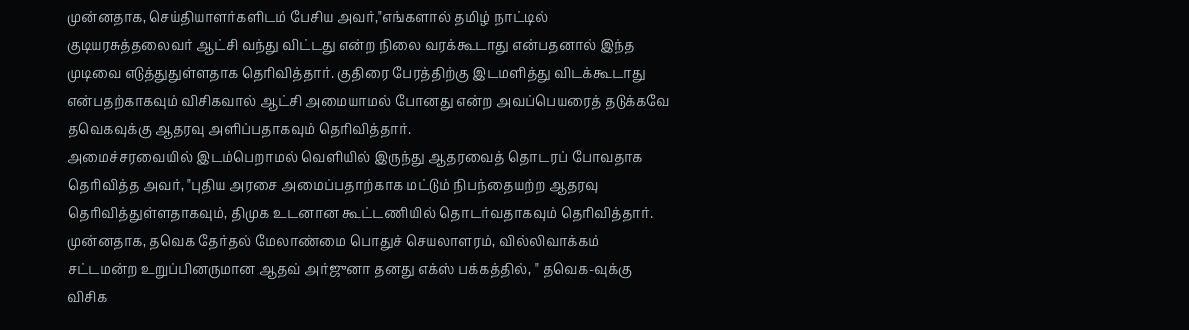முன்னதாக, செய்தியாளர்களிடம் பேசிய அவர்,"எங்களால் தமிழ் நாட்டில் குடியரசுத்தலைவர் ஆட்சி வந்து விட்டது என்ற நிலை வரக்கூடாது என்பதனால் இந்த முடிவை எடுத்துதுள்ளதாக தெரிவித்தார். குதிரை பேரத்திற்கு இடமளித்து விடக்கூடாது என்பதற்காகவும் விசிகவால் ஆட்சி அமையாமல் போனது என்ற அவப்பெயரைத் தடுக்கவே தவெகவுக்கு ஆதரவு அளிப்பதாகவும் தெரிவித்தார்.
அமைச்சரவையில் இடம்பெறாமல் வெளியில் இருந்து ஆதரவைத் தொடரப் போவதாக தெரிவித்த அவர், "புதிய அரசை அமைப்பதாற்காக மட்டும் நிபந்தையற்ற ஆதரவு தெரிவித்துள்ளதாகவும், திமுக உடனான கூட்டணியில் தொடர்வதாகவும் தெரிவித்தார்.
முன்னதாக, தவெக தேர்தல் மேலாண்மை பொதுச் செயலாளரம், வில்லிவாக்கம் சட்டமன்ற உறுப்பினருமான ஆதவ் அர்ஜுனா தனது எக்ஸ் பக்கத்தில், " தவெக-வுக்கு விசிக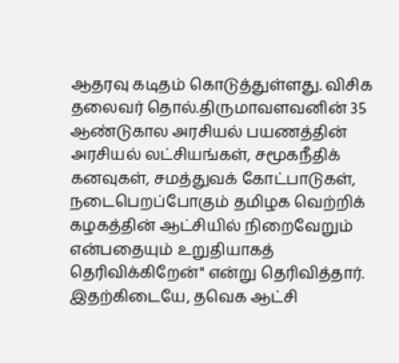ஆதரவு கடிதம் கொடுத்துள்ளது. விசிக தலைவர் தொல்.திருமாவளவனின் 35 ஆண்டுகால அரசியல் பயணத்தின் அரசியல் லட்சியங்கள், சமூகநீதிக் கனவுகள், சமத்துவக் கோட்பாடுகள், நடைபெறப்போகும் தமிழக வெற்றிக் கழகத்தின் ஆட்சியில் நிறைவேறும் என்பதையும் உறுதியாகத் தெரிவிக்கிறேன்" என்று தெரிவித்தார்.
இதற்கிடையே, தவெக ஆட்சி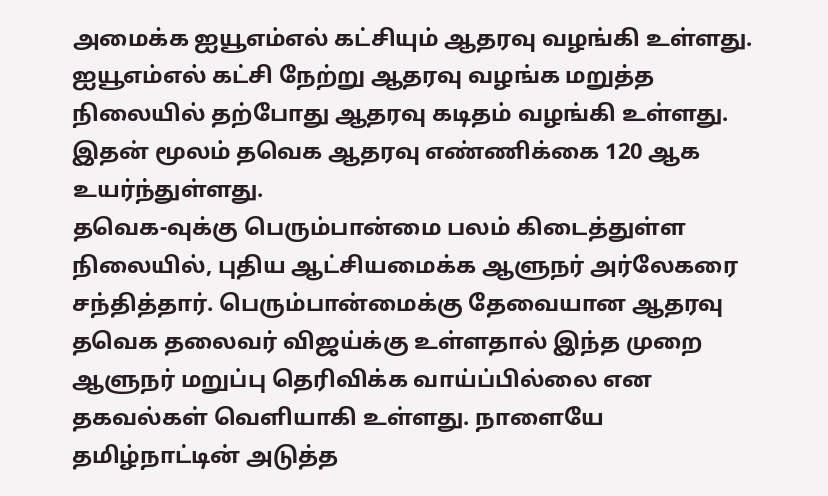அமைக்க ஐயூஎம்எல் கட்சியும் ஆதரவு வழங்கி உள்ளது. ஐயூஎம்எல் கட்சி நேற்று ஆதரவு வழங்க மறுத்த நிலையில் தற்போது ஆதரவு கடிதம் வழங்கி உள்ளது. இதன் மூலம் தவெக ஆதரவு எண்ணிக்கை 120 ஆக உயர்ந்துள்ளது.
தவெக-வுக்கு பெரும்பான்மை பலம் கிடைத்துள்ள நிலையில், புதிய ஆட்சியமைக்க ஆளுநர் அர்லேகரை சந்தித்தார். பெரும்பான்மைக்கு தேவையான ஆதரவு தவெக தலைவர் விஜய்க்கு உள்ளதால் இந்த முறை ஆளுநர் மறுப்பு தெரிவிக்க வாய்ப்பில்லை என தகவல்கள் வெளியாகி உள்ளது. நாளையே தமிழ்நாட்டின் அடுத்த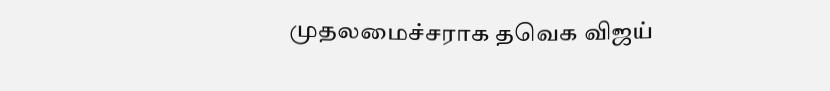முதலமைச்சராக தவெக விஜய்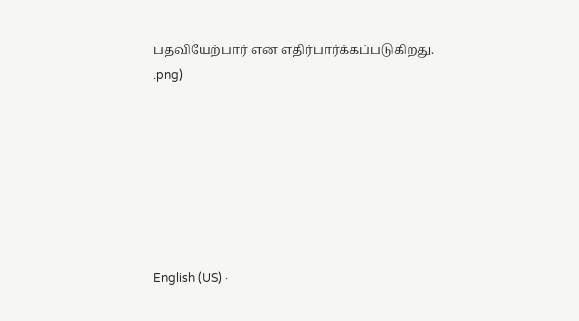பதவியேற்பார் என எதிர்பார்க்கப்படுகிறது.
.png)







English (US) ·